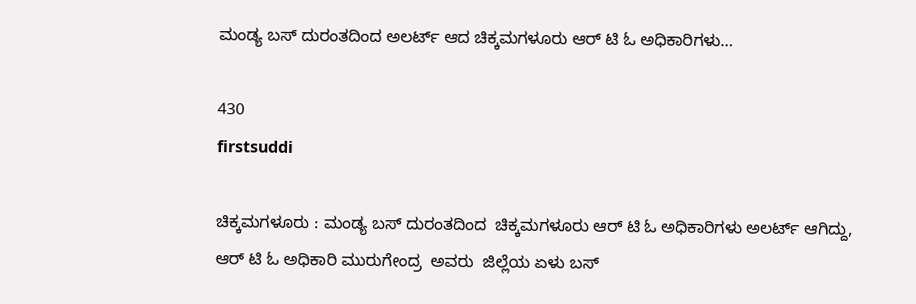ಮಂಡ್ಯ ಬಸ್ ದುರಂತದಿಂದ ಅಲರ್ಟ್ ಆದ ಚಿಕ್ಕಮಗಳೂರು ಆರ್ ಟಿ ಓ ಅಧಿಕಾರಿಗಳು…

430
firstsuddi

ಚಿಕ್ಕಮಗಳೂರು : ಮಂಡ್ಯ ಬಸ್ ದುರಂತದಿಂದ  ಚಿಕ್ಕಮಗಳೂರು ಆರ್ ಟಿ ಓ ಅಧಿಕಾರಿಗಳು ಅಲರ್ಟ್ ಆಗಿದ್ದು,  ಆರ್ ಟಿ ಓ ಅಧಿಕಾರಿ ಮುರುಗೇಂದ್ರ  ಅವರು  ಜಿಲ್ಲೆಯ ಏಳು ಬಸ್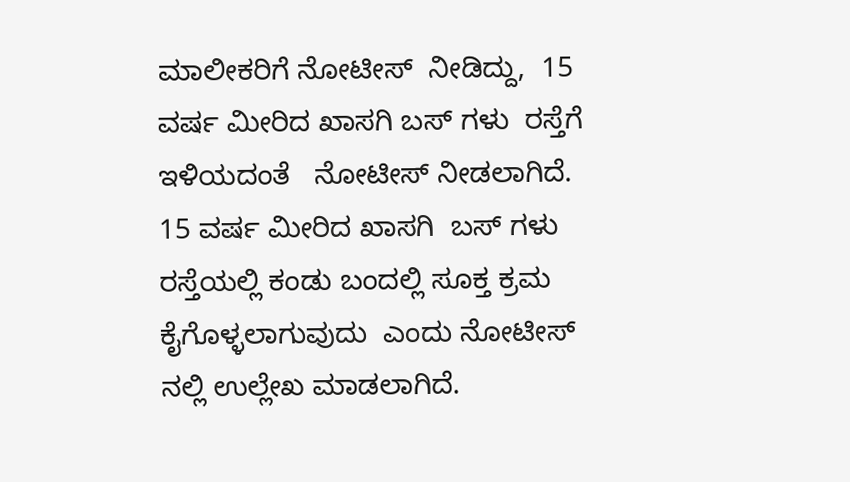ಮಾಲೀಕರಿಗೆ ನೋಟೀಸ್  ನೀಡಿದ್ದು,  15 ವರ್ಷ ಮೀರಿದ ಖಾಸಗಿ ಬಸ್ ಗಳು  ರಸ್ತೆಗೆ ಇಳಿಯದಂತೆ   ನೋಟೀಸ್ ನೀಡಲಾಗಿದೆ.  15 ವರ್ಷ ಮೀರಿದ ಖಾಸಗಿ  ಬಸ್ ಗಳು ರಸ್ತೆಯಲ್ಲಿ ಕಂಡು ಬಂದಲ್ಲಿ ಸೂಕ್ತ ಕ್ರಮ ಕೈಗೊಳ್ಳಲಾಗುವುದು  ಎಂದು ನೋಟೀಸ್ ನಲ್ಲಿ ಉಲ್ಲೇಖ ಮಾಡಲಾಗಿದೆ.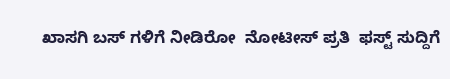ಖಾಸಗಿ ಬಸ್ ಗಳಿಗೆ ನೀಡಿರೋ  ನೋಟೀಸ್ ಪ್ರತಿ  ಫಸ್ಟ್ ಸುದ್ದಿಗೆ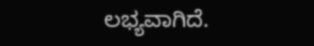ಲಭ್ಯವಾಗಿದೆ.